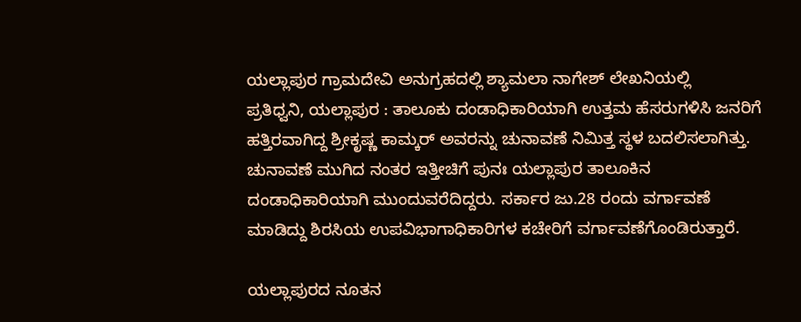ಯಲ್ಲಾಪುರ ಗ್ರಾಮದೇವಿ ಅನುಗ್ರಹದಲ್ಲಿ ಶ್ಯಾಮಲಾ ನಾಗೇಶ್ ಲೇಖನಿಯಲ್ಲಿ
ಪ್ರತಿಧ್ವನಿ, ಯಲ್ಲಾಪುರ : ತಾಲೂಕು ದಂಡಾಧಿಕಾರಿಯಾಗಿ ಉತ್ತಮ ಹೆಸರುಗಳಿಸಿ ಜನರಿಗೆ ಹತ್ತಿರವಾಗಿದ್ದ ಶ್ರೀಕೃಷ್ಣ ಕಾಮ್ಕರ್ ಅವರನ್ನು ಚುನಾವಣೆ ನಿಮಿತ್ತ ಸ್ಥಳ ಬದಲಿಸಲಾಗಿತ್ತು. ಚುನಾವಣೆ ಮುಗಿದ ನಂತರ ಇತ್ತೀಚಿಗೆ ಪುನಃ ಯಲ್ಲಾಪುರ ತಾಲೂಕಿನ ದಂಡಾಧಿಕಾರಿಯಾಗಿ ಮುಂದುವರೆದಿದ್ದರು. ಸರ್ಕಾರ ಜು.28 ರಂದು ವರ್ಗಾವಣೆ ಮಾಡಿದ್ದು ಶಿರಸಿಯ ಉಪವಿಭಾಗಾಧಿಕಾರಿಗಳ ಕಚೇರಿಗೆ ವರ್ಗಾವಣೆಗೊಂಡಿರುತ್ತಾರೆ.

ಯಲ್ಲಾಪುರದ ನೂತನ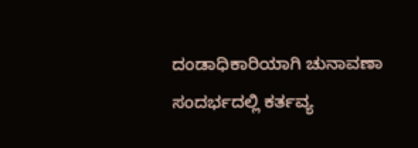ದಂಡಾಧಿಕಾರಿಯಾಗಿ ಚುನಾವಣಾ ಸಂದರ್ಭದಲ್ಲಿ ಕರ್ತವ್ಯ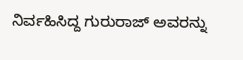ನಿರ್ವಹಿಸಿದ್ದ ಗುರುರಾಜ್ ಅವರನ್ನು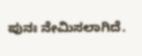ಪುನಃ ನೇಮಿಸಲಾಗಿದೆ.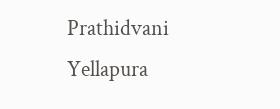Prathidvani Yellapura